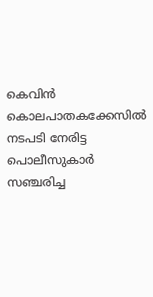കെവിന്‍ കൊലപാതകക്കേസില്‍ നടപടി നേരിട്ട പൊലീസുകാര്‍ സഞ്ചരിച്ച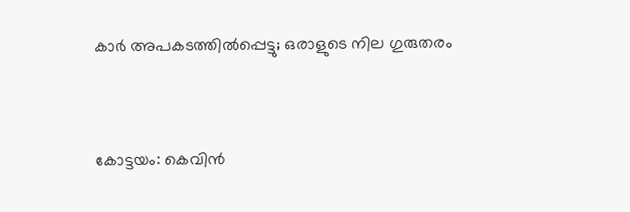കാര്‍ അപകടത്തില്‍പ്പെട്ടു; ഒരാളുടെ നില ഗുരുതരം


കോട്ടയം: കെവിന്‍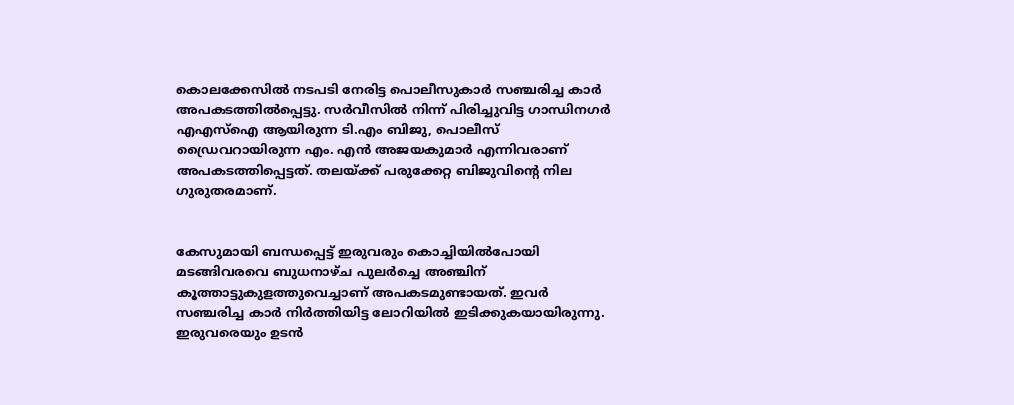കൊലക്കേസില്‍ നടപടി നേരിട്ട പൊലീസുകാര്‍ സഞ്ചരിച്ച കാര്‍ അപകടത്തില്‍പ്പെട്ടു. സര്‍വീസില്‍ നിന്ന് പിരിച്ചുവിട്ട ഗാന്ധിനഗര്‍ എഎസ്‌ഐ ആയിരുന്ന ടി.എം ബിജു, പൊലീസ് ഡ്രൈവറായിരുന്ന എം. എന്‍ അജയകുമാര്‍ എന്നിവരാണ് അപകടത്തിപ്പെട്ടത്. തലയ്ക്ക് പരുക്കേറ്റ ബിജുവിന്റെ നില ഗുരുതരമാണ്.


കേസുമായി ബന്ധപ്പെട്ട് ഇരുവരും കൊച്ചിയില്‍പോയി മടങ്ങിവരവെ ബുധനാഴ്ച പുലര്‍ച്ചെ അഞ്ചിന് കൂത്താട്ടുകുളത്തുവെച്ചാണ് അപകടമുണ്ടായത്. ഇവര്‍ സഞ്ചരിച്ച കാര്‍ നിര്‍ത്തിയിട്ട ലോറിയില്‍ ഇടിക്കുകയായിരുന്നു. ഇരുവരെയും ഉടന്‍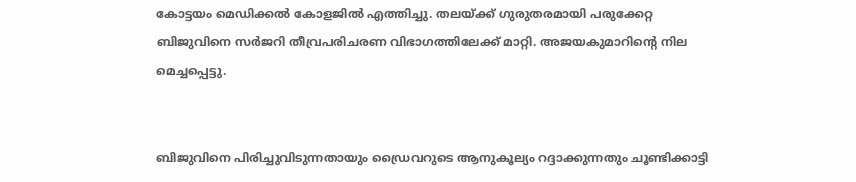കോട്ടയം മെഡിക്കല്‍ കോളജില്‍ എത്തിച്ചു. തലയ്ക്ക് ഗുരുതരമായി പരുക്കേറ്റ ബിജുവിനെ സര്‍ജറി തീവ്രപരിചരണ വിഭാഗത്തിലേക്ക് മാറ്റി. അജയകുമാറിന്റെ നില മെച്ചപ്പെട്ടു.


ബിജുവിനെ പിരിച്ചുവിടുന്നതായും ഡ്രൈവറുടെ ആനുകൂല്യം റദ്ദാക്കുന്നതും ചൂണ്ടിക്കാട്ടി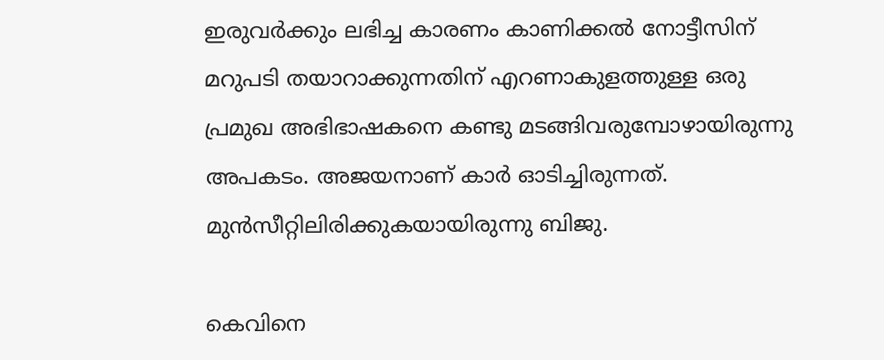ഇരുവര്‍ക്കും ലഭിച്ച കാരണം കാണിക്കല്‍ നോട്ടീസിന് മറുപടി തയാറാക്കുന്നതിന് എറണാകുളത്തുള്ള ഒരു പ്രമുഖ അഭിഭാഷകനെ കണ്ടു മടങ്ങിവരുമ്പോഴായിരുന്നു അപകടം. അജയനാണ് കാര്‍ ഓടിച്ചിരുന്നത്. മുന്‍സീറ്റിലിരിക്കുകയായിരുന്നു ബിജു.

കെവിനെ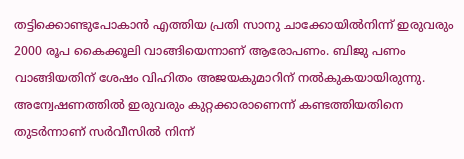തട്ടിക്കൊണ്ടുപോകാന്‍ എത്തിയ പ്രതി സാനു ചാക്കോയില്‍നിന്ന് ഇരുവരും 2000 രൂപ കൈക്കൂലി വാങ്ങിയെന്നാണ് ആരോപണം. ബിജു പണം വാങ്ങിയതിന് ശേഷം വിഹിതം അജയകുമാറിന് നല്‍കുകയായിരുന്നു. അന്വേഷണത്തില്‍ ഇരുവരും കുറ്റക്കാരാണെന്ന് കണ്ടത്തിയതിനെ തുടര്‍ന്നാണ് സര്‍വീസില്‍ നിന്ന്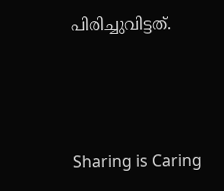പിരിച്ചുവിട്ടത്.



Sharing is Caring